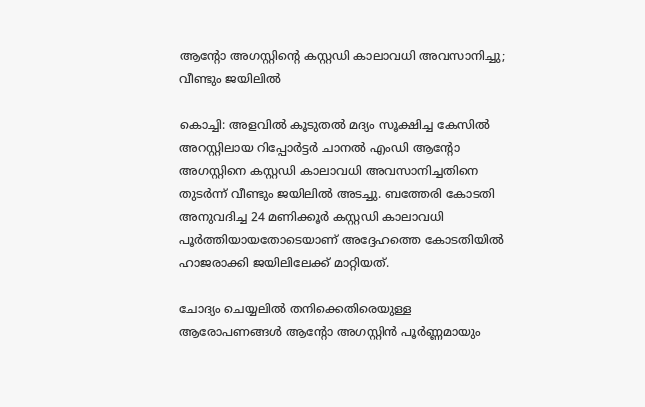ആന്‍റോ അഗസ്റ്റിന്‍റെ കസ്റ്റഡി കാലാവധി അവസാനിച്ചു; വീണ്ടും ജയിലിൽ

കൊച്ചി: അളവിൽ കൂടുതൽ മദ്യം സൂക്ഷിച്ച കേസിൽ അറസ്റ്റിലായ റിപ്പോർട്ടർ ചാനൽ എംഡി ആന്‍റോ അഗസ്റ്റിനെ കസ്റ്റഡി കാലാവധി അവസാനിച്ചതിനെ തുടർന്ന് വീണ്ടും ജയിലിൽ അടച്ചു. ബത്തേരി കോടതി അനുവദിച്ച 24 മണിക്കൂർ കസ്റ്റഡി കാലാവധി പൂർത്തിയായതോടെയാണ് അദ്ദേഹത്തെ കോടതിയിൽ ഹാജരാക്കി ജയിലിലേക്ക് മാറ്റിയത്.

ചോദ്യം ചെയ്യലിൽ തനിക്കെതിരെയുള്ള ആരോപണങ്ങൾ ആന്‍റോ അഗസ്റ്റിൻ പൂർണ്ണമായും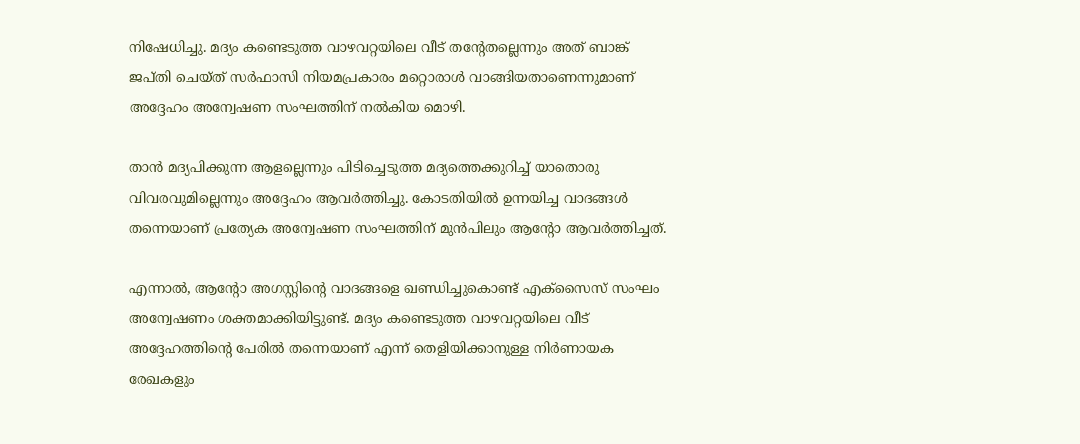നിഷേധിച്ചു. മദ്യം കണ്ടെടുത്ത വാഴവറ്റയിലെ വീട് തന്‍റേതല്ലെന്നും അത് ബാങ്ക് ജപ്തി ചെയ്ത് സർഫാസി നിയമപ്രകാരം മറ്റൊരാൾ വാങ്ങിയതാണെന്നുമാണ് അദ്ദേഹം അന്വേഷണ സംഘത്തിന് നൽകിയ മൊഴി.

താൻ മദ്യപിക്കുന്ന ആളല്ലെന്നും പിടിച്ചെടുത്ത മദ്യത്തെക്കുറിച്ച് യാതൊരു വിവരവുമില്ലെന്നും അദ്ദേഹം ആവർത്തിച്ചു. കോടതിയിൽ ഉന്നയിച്ച വാദങ്ങൾ തന്നെയാണ് പ്രത്യേക അന്വേഷണ സംഘത്തിന് മുൻപിലും ആന്‍റോ ആവർത്തിച്ചത്.

എന്നാൽ, ആന്‍റോ അഗസ്റ്റിന്‍റെ വാദങ്ങളെ ഖണ്ഡിച്ചുകൊണ്ട് എക്സൈസ് സംഘം അന്വേഷണം ശക്തമാക്കിയിട്ടുണ്ട്. മദ്യം കണ്ടെടുത്ത വാഴവറ്റയിലെ വീട് അദ്ദേഹത്തിന്‍റെ പേരിൽ തന്നെയാണ് എന്ന് തെളിയിക്കാനുള്ള നിർണായക രേഖകളും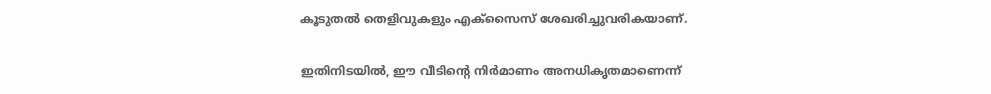കൂടുതൽ തെളിവുകളും എക്സൈസ് ശേഖരിച്ചുവരികയാണ്.

ഇതിനിടയിൽ, ഈ വീടിന്‍റെ നിർമാണം അനധികൃതമാണെന്ന്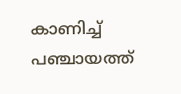കാണിച്ച് പഞ്ചായത്ത്‌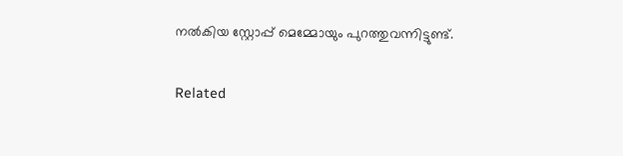നൽകിയ സ്റ്റോപ്പ്‌ മെമ്മോയും പുറത്തുവന്നിട്ടുണ്ട്.

Related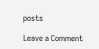posts

Leave a Comment